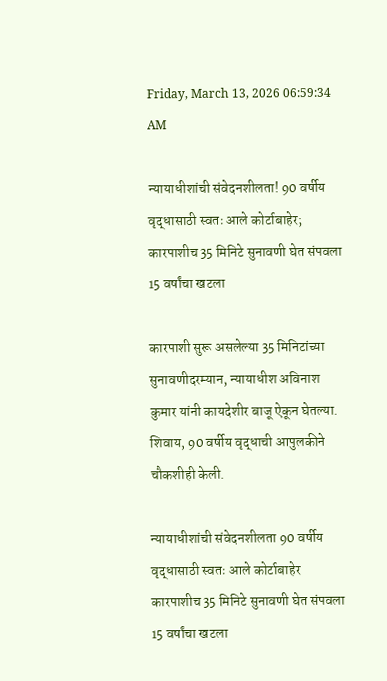Friday, March 13, 2026 06:59:34 AM

न्यायाधीशांची संवेदनशीलता! 90 वर्षीय वृद्धासाठी स्वतः आले कोर्टाबाहेर; कारपाशीच 35 मिनिटे सुनावणी घेत संपवला 15 वर्षांचा खटला

कारपाशी सुरू असलेल्या 35 मिनिटांच्या सुनावणीदरम्यान, न्यायाधीश अविनाश कुमार यांनी कायदेशीर बाजू ऐकून घेतल्या. शिवाय, 90 वर्षीय वृद्धाची आपुलकीने चौकशीही केली.

न्यायाधीशांची संवेदनशीलता 90 वर्षीय वृद्धासाठी स्वतः आले कोर्टाबाहेर कारपाशीच 35 मिनिटे सुनावणी घेत संपवला 15 वर्षांचा खटला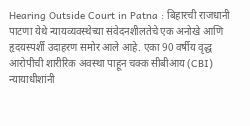Hearing Outside Court in Patna : बिहारची राजधानी पाटणा येथे न्यायव्यवस्थेच्या संवेदनशीलतेचे एक अनोखे आणि हृदयस्पर्शी उदाहरण समोर आले आहे. एका 90 वर्षीय वृद्ध आरोपीची शारीरिक अवस्था पाहून चक्क सीबीआय (CBI) न्यायाधीशांनी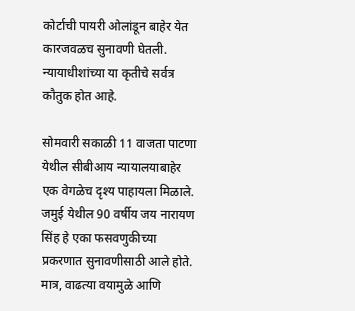कोर्टाची पायरी ओलांडून बाहेर येत कारजवळच सुनावणी घेतली. न्यायाधीशांच्या या कृतीचे सर्वत्र कौतुक होत आहे.

सोमवारी सकाळी 11 वाजता पाटणा येथील सीबीआय न्यायालयाबाहेर एक वेगळेच दृश्य पाहायला मिळाले. जमुई येथील 90 वर्षीय जय नारायण सिंह हे एका फसवणुकीच्या प्रकरणात सुनावणीसाठी आले होते. मात्र, वाढत्या वयामुळे आणि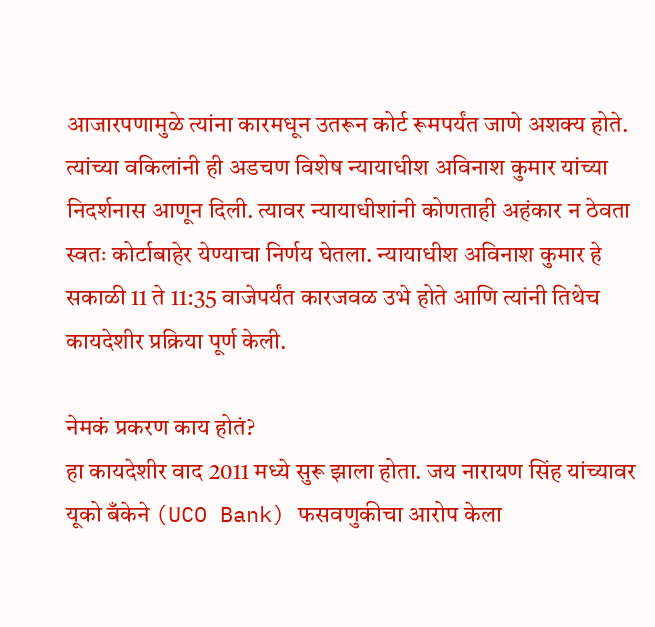आजारपणामुळे त्यांना कारमधून उतरून कोर्ट रूमपर्यंत जाणे अशक्य होते. त्यांच्या वकिलांनी ही अडचण विशेष न्यायाधीश अविनाश कुमार यांच्या निदर्शनास आणून दिली. त्यावर न्यायाधीशांनी कोणताही अहंकार न ठेवता स्वतः कोर्टाबाहेर येण्याचा निर्णय घेतला. न्यायाधीश अविनाश कुमार हे सकाळी 11 ते 11:35 वाजेपर्यंत कारजवळ उभे होते आणि त्यांनी तिथेच कायदेशीर प्रक्रिया पूर्ण केली.

नेमकं प्रकरण काय होतं?
हा कायदेशीर वाद 2011 मध्ये सुरू झाला होता. जय नारायण सिंह यांच्यावर यूको बँकेने (UCO Bank) फसवणुकीचा आरोप केला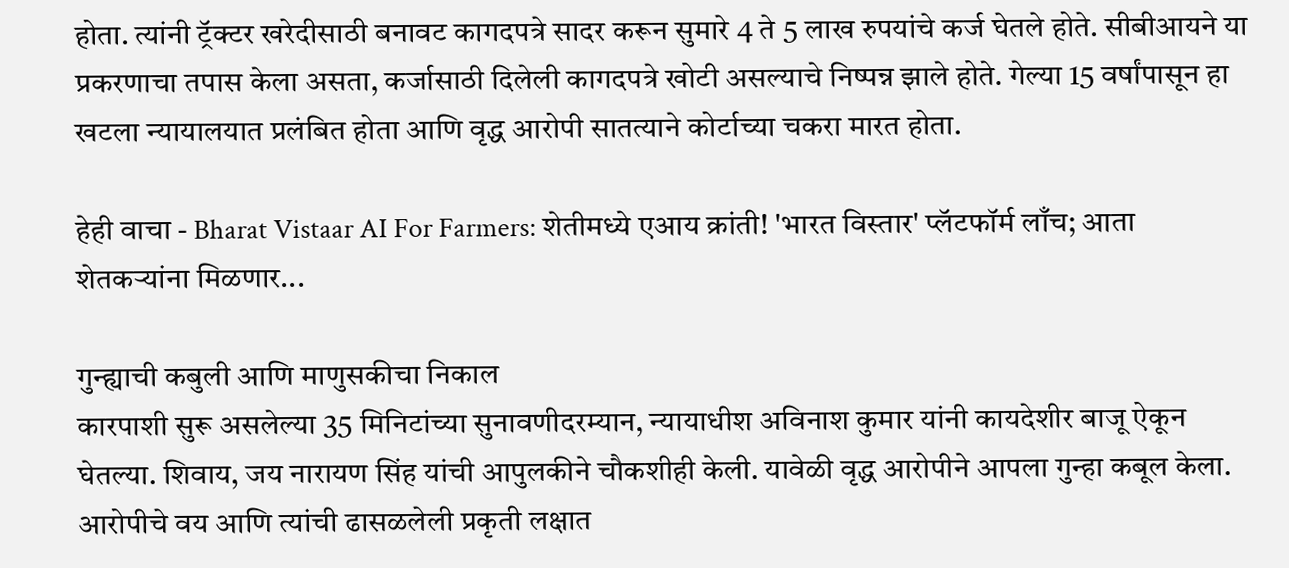होता. त्यांनी ट्रॅक्टर खरेदीसाठी बनावट कागदपत्रे सादर करून सुमारे 4 ते 5 लाख रुपयांचे कर्ज घेतले होते. सीबीआयने या प्रकरणाचा तपास केला असता, कर्जासाठी दिलेली कागदपत्रे खोटी असल्याचे निष्पन्न झाले होते. गेल्या 15 वर्षांपासून हा खटला न्यायालयात प्रलंबित होता आणि वृद्ध आरोपी सातत्याने कोर्टाच्या चकरा मारत होता.

हेही वाचा - Bharat Vistaar AI For Farmers: शेतीमध्ये एआय क्रांती! 'भारत विस्तार' प्लॅटफॉर्म लाँच; आता शेतकऱ्यांना मिळणार...

गुन्ह्याची कबुली आणि माणुसकीचा निकाल
कारपाशी सुरू असलेल्या 35 मिनिटांच्या सुनावणीदरम्यान, न्यायाधीश अविनाश कुमार यांनी कायदेशीर बाजू ऐकून घेतल्या. शिवाय, जय नारायण सिंह यांची आपुलकीने चौकशीही केली. यावेळी वृद्ध आरोपीने आपला गुन्हा कबूल केला. आरोपीचे वय आणि त्यांची ढासळलेली प्रकृती लक्षात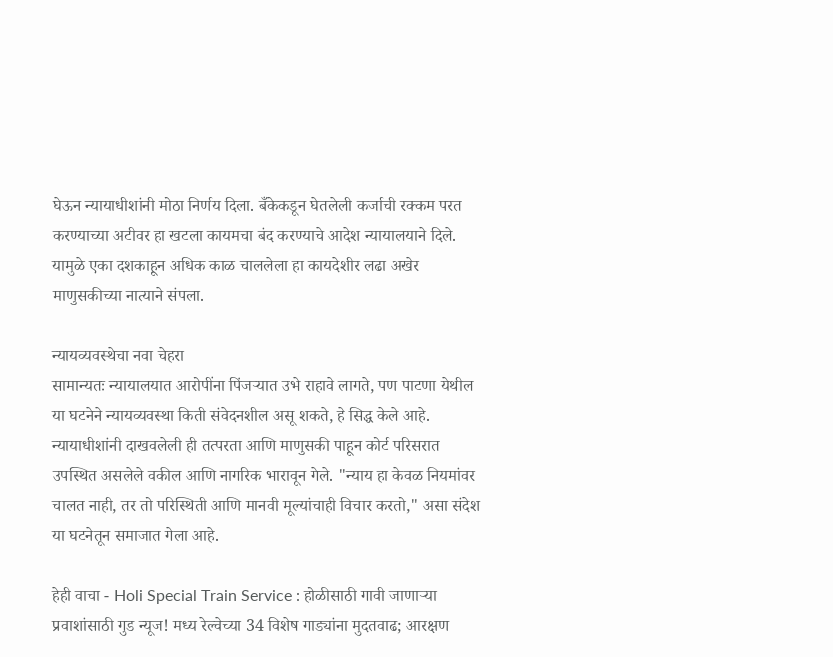घेऊन न्यायाधीशांनी मोठा निर्णय दिला. बँकेकडून घेतलेली कर्जाची रक्कम परत करण्याच्या अटीवर हा खटला कायमचा बंद करण्याचे आदेश न्यायालयाने दिले. यामुळे एका दशकाहून अधिक काळ चाललेला हा कायदेशीर लढा अखेर माणुसकीच्या नात्याने संपला.

न्यायव्यवस्थेचा नवा चेहरा
सामान्यतः न्यायालयात आरोपींना पिंजऱ्यात उभे राहावे लागते, पण पाटणा येथील या घटनेने न्यायव्यवस्था किती संवेदनशील असू शकते, हे सिद्ध केले आहे. न्यायाधीशांनी दाखवलेली ही तत्परता आणि माणुसकी पाहून कोर्ट परिसरात उपस्थित असलेले वकील आणि नागरिक भारावून गेले. "न्याय हा केवळ नियमांवर चालत नाही, तर तो परिस्थिती आणि मानवी मूल्यांचाही विचार करतो," असा संदेश या घटनेतून समाजात गेला आहे.

हेही वाचा - Holi Special Train Service : होळीसाठी गावी जाणाऱ्या प्रवाशांसाठी गुड न्यूज! मध्य रेल्वेच्या 34 विशेष गाड्यांना मुदतवाढ; आरक्षण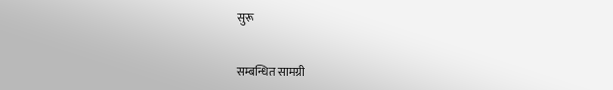सुरू


सम्बन्धित सामग्री